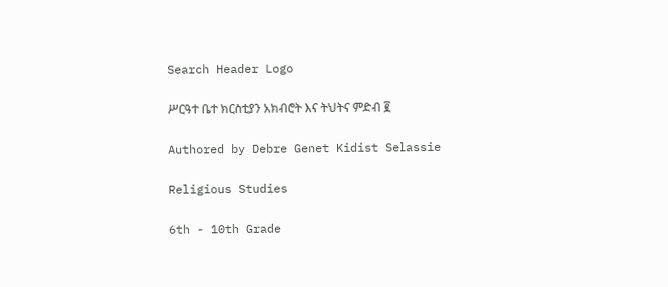Search Header Logo

ሥርዓተ ቤተ ክርስቲያን አክብሮት እና ትህትና ምድብ ፪

Authored by Debre Genet Kidist Selassie

Religious Studies

6th - 10th Grade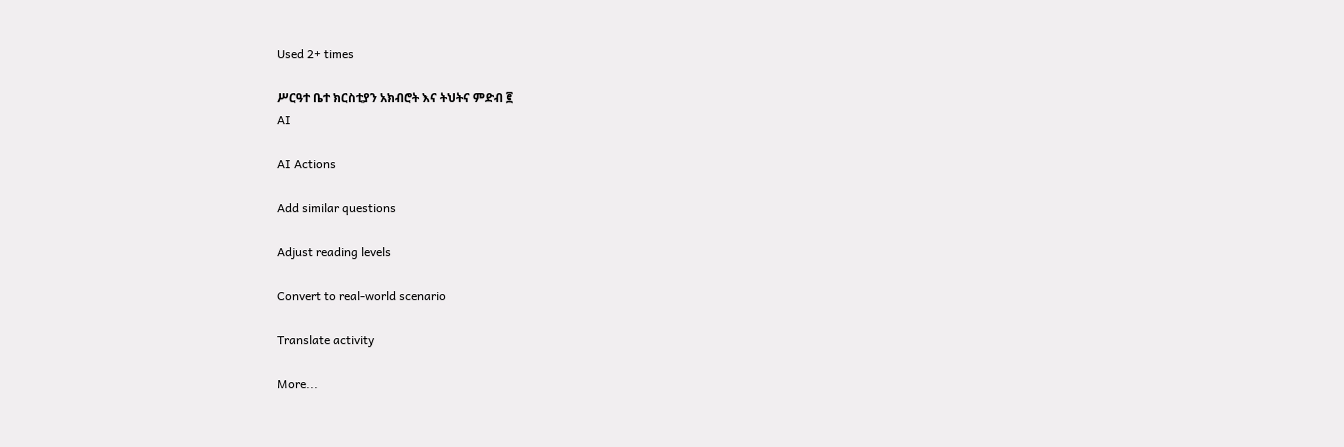Used 2+ times

ሥርዓተ ቤተ ክርስቲያን አክብሮት እና ትህትና ምድብ ፪
AI

AI Actions

Add similar questions

Adjust reading levels

Convert to real-world scenario

Translate activity

More...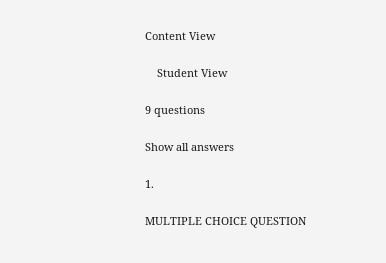Content View

    Student View

9 questions

Show all answers

1.

MULTIPLE CHOICE QUESTION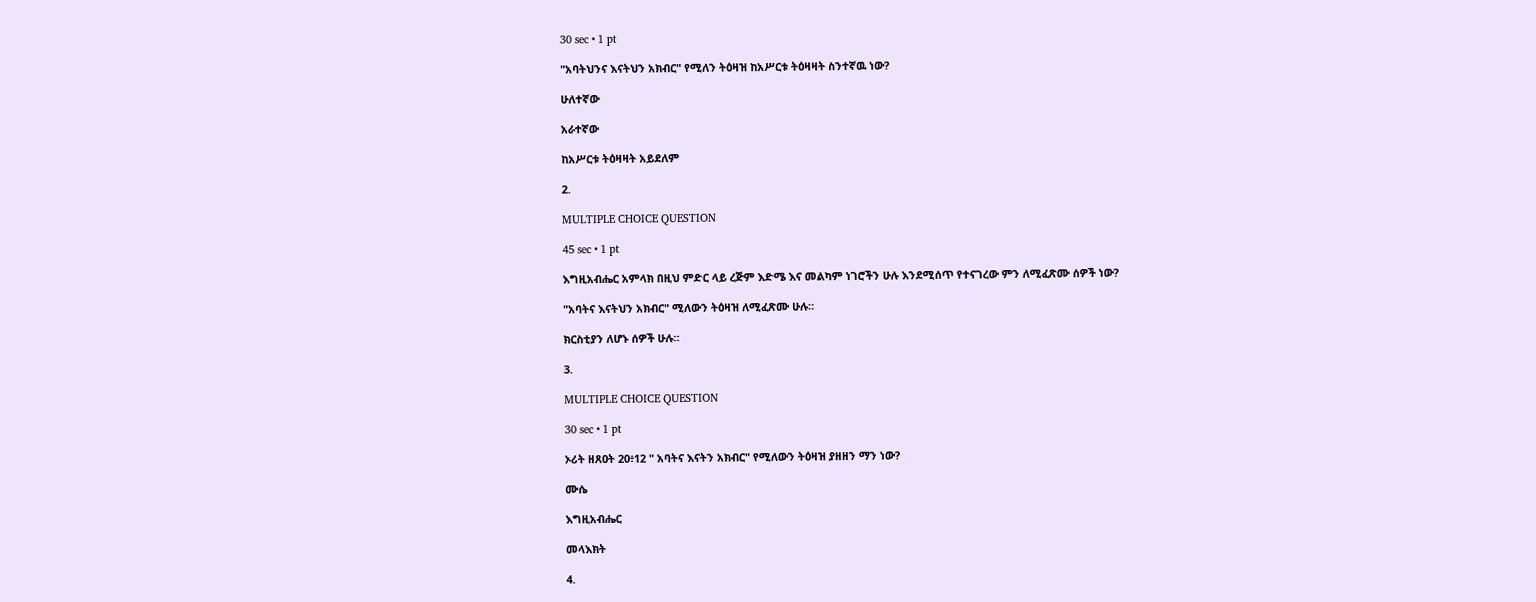30 sec • 1 pt

"አባትህንና እናትህን አክብር" የሚለን ትዕዛዝ ከአሥርቱ ትዕዛዛት ስንተኛዉ ነው?

ሁለተኛው

አራተኛው

ከአሥርቱ ትዕዛዛት አይደለም

2.

MULTIPLE CHOICE QUESTION

45 sec • 1 pt

እግዚአብሔር አምላክ በዚህ ምድር ላይ ረጅም እድሜ እና መልካም ነገሮችን ሁሉ እንደሚሰጥ የተናገረው ምን ለሚፈጽሙ ሰዎች ነው?

"አባትና እናትህን አክብር" ሚለውን ትዕዛዝ ለሚፈጽሙ ሁሉ።

ክርስቲያን ለሆኑ ሰዎች ሁሉ።

3.

MULTIPLE CHOICE QUESTION

30 sec • 1 pt

ኦሪት ዘጸዐት 20፥12 " አባትና እናትን አክብር" የሚለውን ትዕዛዝ ያዘዘን ማን ነው?

ሙሴ

እግዚአብሔር

መላእክት

4.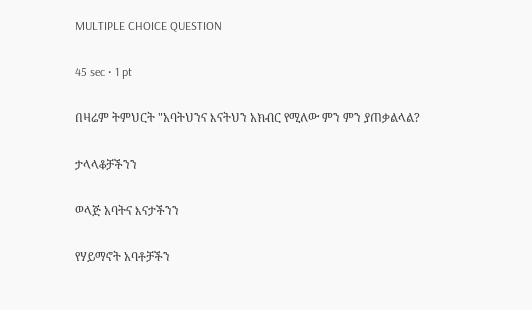MULTIPLE CHOICE QUESTION

45 sec • 1 pt

በዛሬም ትምህርት "አባትህንና እናትህን አክብር የሚለው ምን ምን ያጠቃልላል?

ታላላቆቻችንን

ወላጅ አባትና እናታችንን

የሃይማኖት አባቶቻችን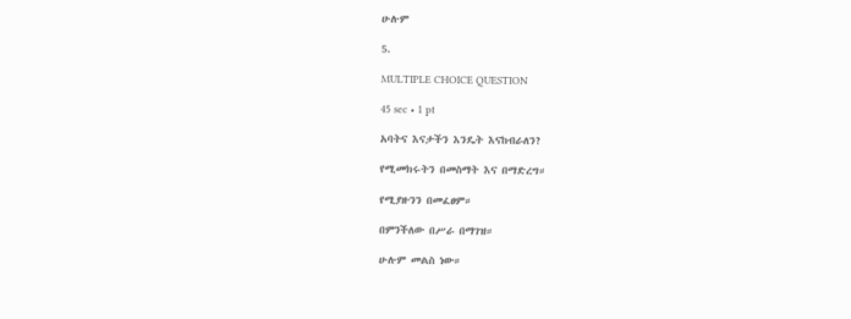ሁሉም

5.

MULTIPLE CHOICE QUESTION

45 sec • 1 pt

አባትና እናታችን እንዴት እናከብራለን?

የሚመክሩትን በመስማት እና በማድረግ።

የሚያዙንን በመፈፀም።

በምንችለው በሥራ በማገዝ።

ሁሉም መልስ ነው።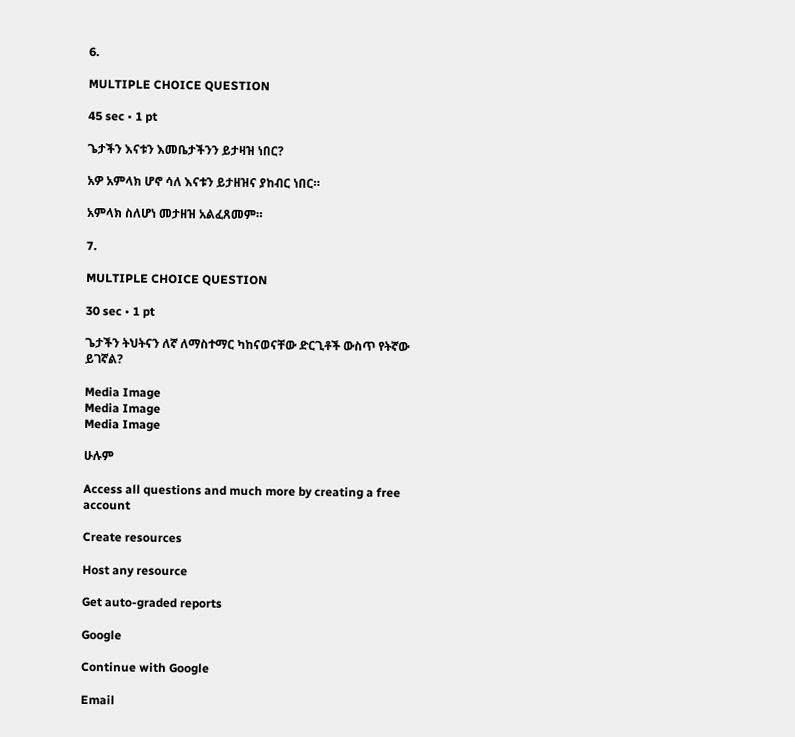6.

MULTIPLE CHOICE QUESTION

45 sec • 1 pt

ጌታችን እናቱን እመቤታችንን ይታዛዝ ነበር?

አዎ አምላክ ሆኖ ሳለ እናቱን ይታዘዝና ያከብር ነበር።

አምላክ ስለሆነ መታዘዝ አልፈጸመም።

7.

MULTIPLE CHOICE QUESTION

30 sec • 1 pt

ጌታችን ትህትናን ለኛ ለማስተማር ካከናወናቸው ድርጊቶች ውስጥ የትኛው ይገኛል?

Media Image
Media Image
Media Image

ሁሉም

Access all questions and much more by creating a free account

Create resources

Host any resource

Get auto-graded reports

Google

Continue with Google

Email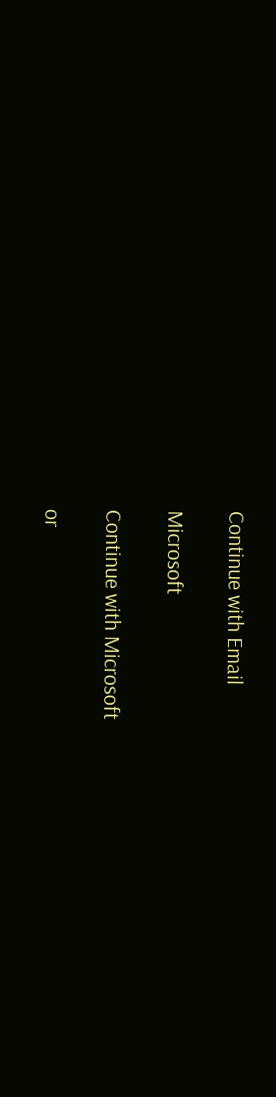Continue with Email

Microsoft

Continue with Microsoft

or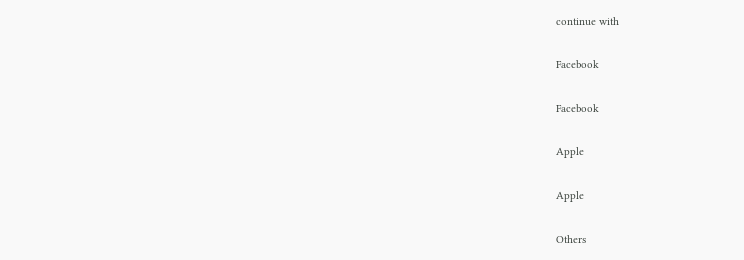continue with

Facebook

Facebook

Apple

Apple

Others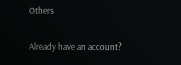Others

Already have an account?